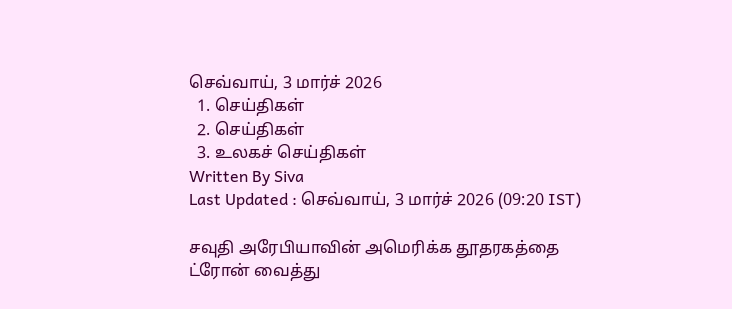செவ்வாய், 3 மார்ச் 2026
  1. செய்திகள்
  2. செய்திகள்
  3. உலகச் செய்திகள்
Written By Siva
Last Updated : செவ்வாய், 3 மார்ச் 2026 (09:20 IST)

சவுதி அரேபியாவின் அமெரிக்க தூதரகத்தை ட்ரோன் வைத்து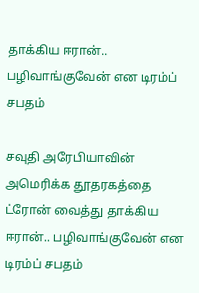தாக்கிய ஈரான்.. பழிவாங்குவேன் என டிரம்ப் சபதம்

சவுதி அரேபியாவின் அமெரிக்க தூதரகத்தை ட்ரோன் வைத்து தாக்கிய ஈரான்.. பழிவாங்குவேன் என டிரம்ப் சபதம்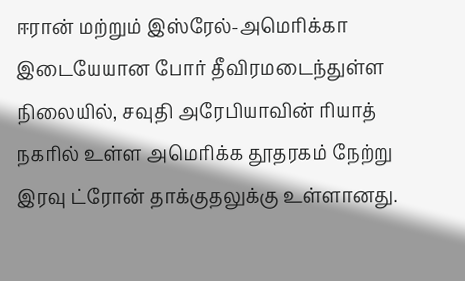ஈரான் மற்றும் இஸ்ரேல்-அமெரிக்கா இடையேயான போர் தீவிரமடைந்துள்ள நிலையில், சவுதி அரேபியாவின் ரியாத் நகரில் உள்ள அமெரிக்க தூதரகம் நேற்று இரவு ட்ரோன் தாக்குதலுக்கு உள்ளானது.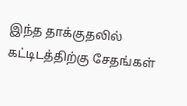இந்த தாக்குதலில் கட்டிடத்திற்கு சேதங்கள்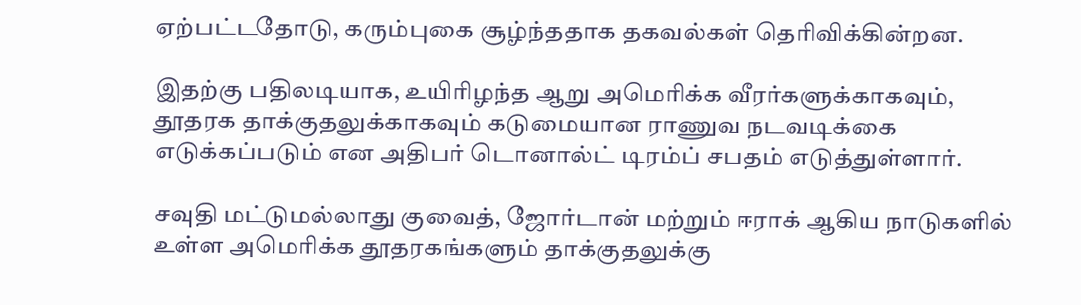ஏற்பட்டதோடு, கரும்புகை சூழ்ந்ததாக தகவல்கள் தெரிவிக்கின்றன.

இதற்கு பதிலடியாக, உயிரிழந்த ஆறு அமெரிக்க வீரர்களுக்காகவும், தூதரக தாக்குதலுக்காகவும் கடுமையான ராணுவ நடவடிக்கை எடுக்கப்படும் என அதிபர் டொனால்ட் டிரம்ப் சபதம் எடுத்துள்ளார்.

சவுதி மட்டுமல்லாது குவைத், ஜோர்டான் மற்றும் ஈராக் ஆகிய நாடுகளில் உள்ள அமெரிக்க தூதரகங்களும் தாக்குதலுக்கு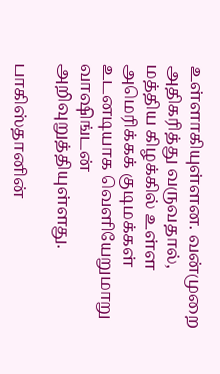உள்ளாகியுள்ளன. வன்முறை அதிகரித்து வருவதால், மத்திய கிழக்கில் உள்ள அமெரிக்கக் குடிமக்கள் உடனடியாக வெளியேறுமாறு வாஷிங்டன் அறிவுறுத்தியுள்ளது.

பாகிஸ்தானின்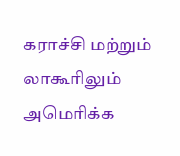கராச்சி மற்றும் லாகூரிலும் அமெரிக்க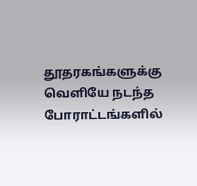தூதரகங்களுக்கு வெளியே நடந்த போராட்டங்களில்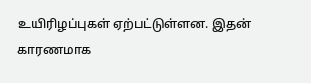உயிரிழப்புகள் ஏற்பட்டுள்ளன. இதன் காரணமாக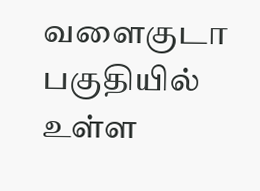வளைகுடா பகுதியில் உள்ள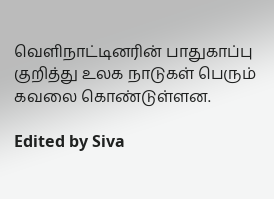வெளிநாட்டினரின் பாதுகாப்பு குறித்து உலக நாடுகள் பெரும் கவலை கொண்டுள்ளன.

Edited by Siva